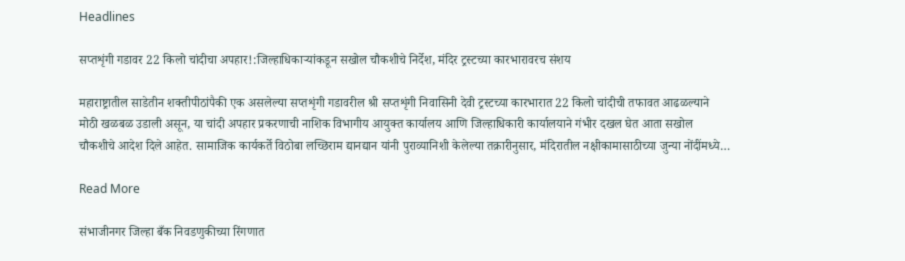Headlines

सप्तशृंगी गडावर 22 किलो चांदीचा अपहार!:जिल्हाधिकाऱ्यांकडून सखोल चौकशीचे निर्देश, मंदिर ट्रस्टच्या कारभारावरच संशय

महाराष्ट्रातील साडेतीन शक्तीपीठांपैकी एक असलेल्या सप्तशृंगी गडावरील श्री सप्तशृंगी निवासिनी देवी ट्रस्टच्या कारभारात 22 किलो चांदीची तफावत आढळल्याने मोठी खळबळ उडाली असून, या चांदी अपहार प्रकरणाची नाशिक विभागीय आयुक्त कार्यालय आणि जिल्हाधिकारी कार्यालयाने गंभीर दखल घेत आता सखोल चौकशीचे आदेश दिले आहेत. सामाजिक कार्यकर्ते विठोबा लच्छिराम द्यानद्यान यांनी पुराव्यानिशी केलेल्या तक्रारीनुसार, मंदिरातील नक्षीकामासाठीच्या जुन्या नोंदींमध्ये…

Read More

संभाजीनगर जिल्हा बँक निवडणुकीच्या रिंगणात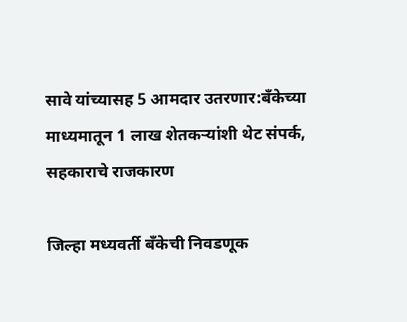सावे यांच्यासह 5 आमदार उतरणार:बँकेच्या माध्यमातून 1 लाख शेतकऱ्यांशी थेट संपर्क, सहकाराचे राजकारण

जिल्हा मध्यवर्ती बँकेची निवडणूक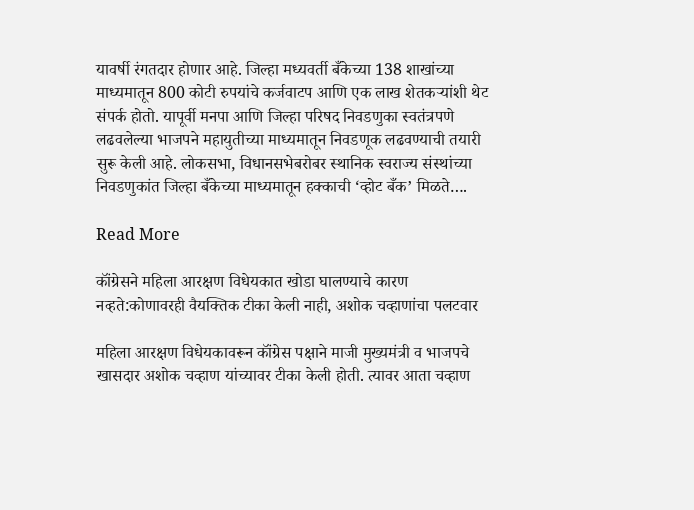यावर्षी रंगतदार होणार आहे. जिल्हा मध्यवर्ती बँकेच्या 138 शाखांच्या माध्यमातून 800 कोटी रुपयांचे कर्जवाटप आणि एक लाख शेतकऱ्यांशी थेट संपर्क होतो. यापूर्वी मनपा आणि जिल्हा परिषद निवडणुका स्वतंत्रपणे लढवलेल्या भाजपने महायुतीच्या माध्यमातून निवडणूक लढवण्याची तयारी सुरू केली आहे. लोकसभा, विधानसभेबरोबर स्थानिक स्वराज्य संस्थांच्या निवडणुकांत जिल्हा बँकेच्या माध्यमातून हक्काची ‘व्होट बँक’ मिळते….

Read More

कॉंग्रेसने महिला आरक्षण विधेयकात खोडा घालण्याचे कारण नव्हते:कोणावरही वैयक्तिक टीका केली नाही, अशोक चव्हाणांचा पलटवार

महिला आरक्षण विधेयकावरून कॉंग्रेस पक्षाने माजी मुख्यमंत्री व भाजपचे खासदार अशोक चव्हाण यांच्यावर टीका केली होती. त्यावर आता चव्हाण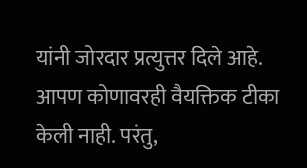यांनी जोरदार प्रत्युत्तर दिले आहे. आपण कोणावरही वैयक्तिक टीका केली नाही. परंतु,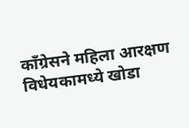कॉंग्रेसने महिला आरक्षण विधेयकामध्ये खोडा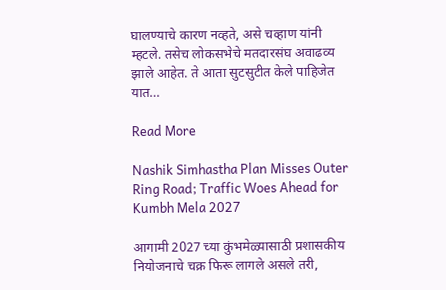घालण्याचे कारण नव्हते, असे चव्हाण यांनी म्हटले. तसेच लोकसभेचे मतदारसंघ अवाढव्य झाले आहेत. ते आता सुटसुटीत केले पाहिजेत यात…

Read More

Nashik Simhastha Plan Misses Outer Ring Road; Traffic Woes Ahead for Kumbh Mela 2027

आगामी 2027 च्या कुंभमेळ्यासाठी प्रशासकीय नियोजनाचे चक्र फिरू लागले असले तरी,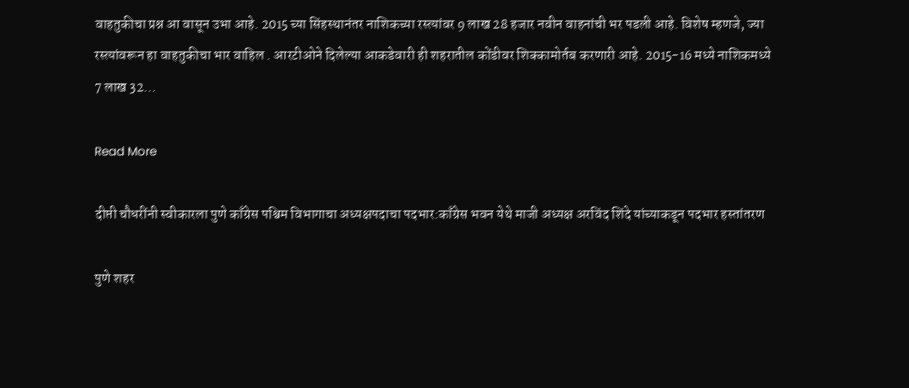वाहतुकीचा प्रश्न आ वासून उभा आहे. 2015 च्या सिंहस्थानंतर नाशिकच्या रस्त्यांवर 9 लाख 28 हजार नवीन वाहनांची भर पडली आहे. विशेष म्हणजे, ज्या रस्त्यांवरून हा वाहतुकीचा भार वाहिल . आरटीओने दिलेल्या आकडेवारी ही शहरातील कोंडीवर शिक्कामोर्तब करणारी आहे. 2015-16 मध्ये नाशिकमध्ये 7 लाख 32…

Read More

दीप्ती चौधरींनी स्वीकारला पुणे काँग्रेस पश्चिम विभागाचा अध्यक्षपदाचा पदभार:काँग्रेस भवन येथे माजी अध्यक्ष अरविंद शिंदे यांच्याकडून पदभार हस्तांतरण

पुणे शहर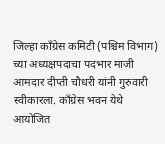जिल्हा काँग्रेस कमिटी (पश्चिम विभाग) च्या अध्यक्षपदाचा पदभार माजी आमदार दीप्ती चौधरी यांनी गुरुवारी स्वीकारला. काँग्रेस भवन येथे आयोजित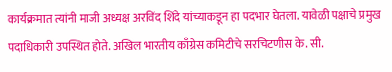कार्यक्रमात त्यांनी माजी अध्यक्ष अरविंद शिंदे यांच्याकडून हा पदभार घेतला. यावेळी पक्षाचे प्रमुख पदाधिकारी उपस्थित होते. अखिल भारतीय काँग्रेस कमिटीचे सरचिटणीस के. सी.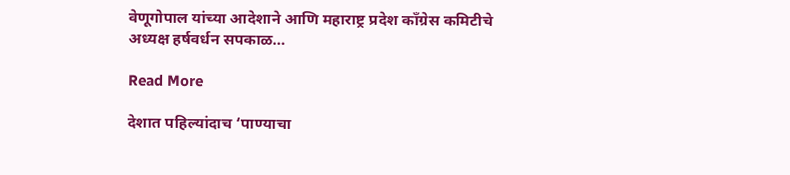वेणूगोपाल यांच्या आदेशाने आणि महाराष्ट्र प्रदेश काँग्रेस कमिटीचे अध्यक्ष हर्षवर्धन सपकाळ…

Read More

देशात पहिल्यांदाच ‘पाण्याचा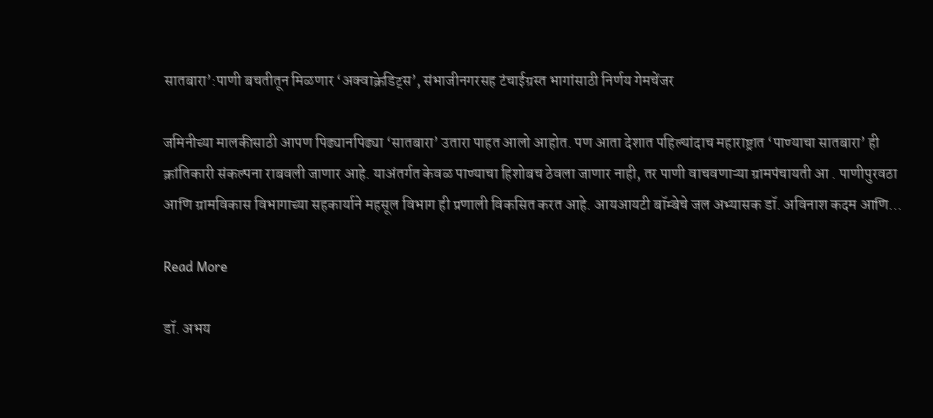सातबारा’:पाणी बचतीतून मिळणार ‘अक्वाक्रेडिट्स’, संभाजीनगरसह टंचाईग्रस्त भागांसाठी निर्णय गेमचेंजर

जमिनीच्या मालकीसाठी आपण पिढ्यानपिढ्या ‘सातबारा’ उतारा पाहत आलो आहोत. पण आता देशात पहिल्यांदाच महाराष्ट्रात ‘पाण्याचा सातबारा’ ही क्रांतिकारी संकल्पना राबवली जाणार आहे. याअंतर्गत केवळ पाण्याचा हिशोबच ठेवला जाणार नाही, तर पाणी वाचवणाऱ्या ग्रामपंचायती आ . पाणीपुरवठा आणि ग्रामविकास विभागाच्या सहकार्याने महसूल विभाग ही प्रणाली विकसित करत आहे. आयआयटी बॉम्बेचे जल अभ्यासक डॉ. अविनाश कदम आणि…

Read More

डॉ. अभय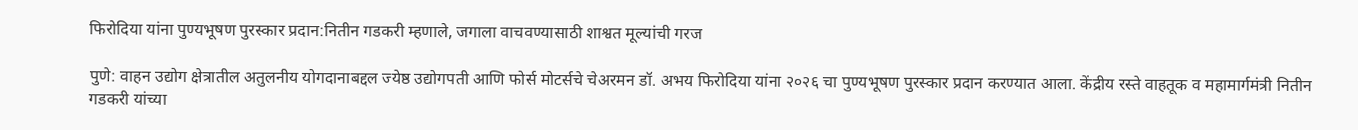फिरोदिया यांना पुण्यभूषण पुरस्कार प्रदान:नितीन गडकरी म्हणाले, जगाला वाचवण्यासाठी शाश्वत मूल्यांची गरज

पुणे: वाहन उद्योग क्षेत्रातील अतुलनीय योगदानाबद्दल ज्येष्ठ उद्योगपती आणि फोर्स मोटर्सचे चेअरमन डॉ. अभय फिरोदिया यांना २०२६ चा पुण्यभूषण पुरस्कार प्रदान करण्यात आला. केंद्रीय रस्ते वाहतूक व महामार्गमंत्री नितीन गडकरी यांच्या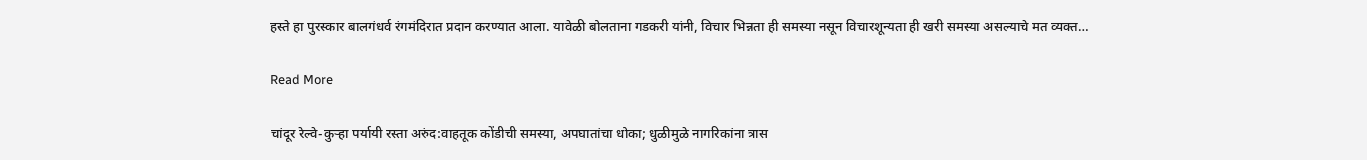हस्ते हा पुरस्कार बालगंधर्व रंगमंदिरात प्रदान करण्यात आला. यावेळी बोलताना गडकरी यांनी, विचार भिन्नता ही समस्या नसून विचारशून्यता ही खरी समस्या असल्याचे मत व्यक्त…

Read More

चांदूर रेल्वे-कुऱ्हा पर्यायी रस्ता अरुंद:वाहतूक कोंडीची समस्या, अपघातांचा धोका; धुळीमुळे नागरिकांना त्रास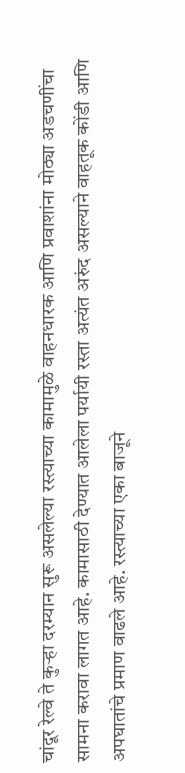चांदूर रेल्वे ते कुऱ्हा दरम्यान सुरू असलेल्या रस्त्याच्या कामामुळे वाहनधारक आणि प्रवाशांना मोठ्या अडचणींचा सामना करावा लागत आहे. कामासाठी देण्यात आलेला पर्यायी रस्ता अत्यंत अरुंद असल्याने वाहतूक कोंडी आणि अपघातांचे प्रमाण वाढले आहे. रस्त्याच्या एका बाजूने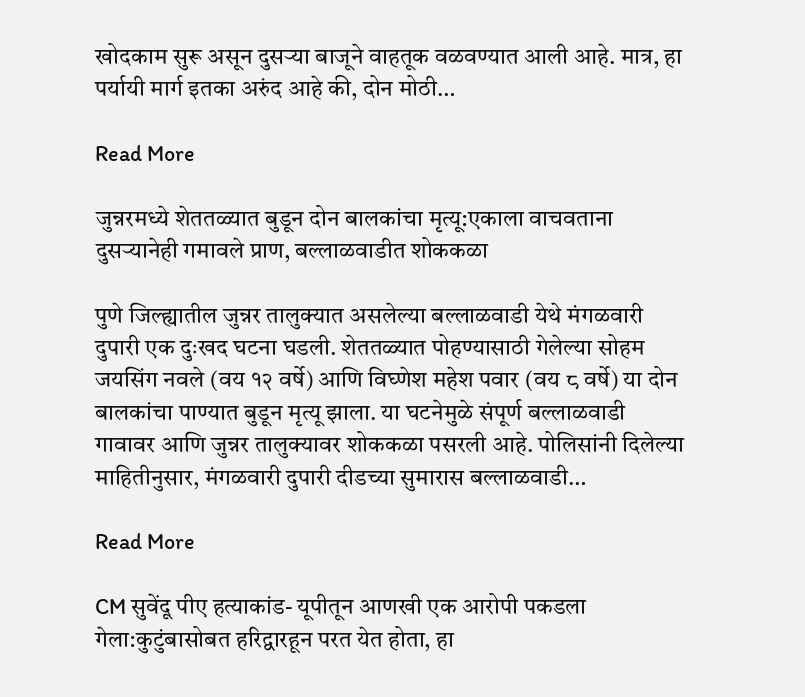खोदकाम सुरू असून दुसऱ्या बाजूने वाहतूक वळवण्यात आली आहे. मात्र, हा पर्यायी मार्ग इतका अरुंद आहे की, दोन मोठी…

Read More

जुन्नरमध्ये शेततळ्यात बुडून दोन बालकांचा मृत्यू:एकाला वाचवताना दुसऱ्यानेही गमावले प्राण, बल्लाळवाडीत शोककळा

पुणे जिल्ह्यातील जुन्नर तालुक्यात असलेल्या बल्लाळवाडी येथे मंगळवारी दुपारी एक दुःखद घटना घडली. शेततळ्यात पोहण्यासाठी गेलेल्या सोहम जयसिंग नवले (वय १२ वर्षे) आणि विघ्णेश महेश पवार (वय ८ वर्षे) या दोन बालकांचा पाण्यात बुडून मृत्यू झाला. या घटनेमुळे संपूर्ण बल्लाळवाडी गावावर आणि जुन्नर तालुक्यावर शोककळा पसरली आहे. पोलिसांनी दिलेल्या माहितीनुसार, मंगळवारी दुपारी दीडच्या सुमारास बल्लाळवाडी…

Read More

CM सुवेंदू पीए हत्याकांड- यूपीतून आणखी एक आरोपी पकडला गेला:कुटुंबासोबत हरिद्वारहून परत येत होता, हा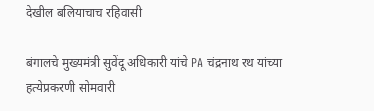देखील बलियाचाच रहिवासी

बंगालचे मुख्यमंत्री सुवेंदू अधिकारी यांचे PA चंद्रनाथ रथ यांच्या हत्येप्रकरणी सोमवारी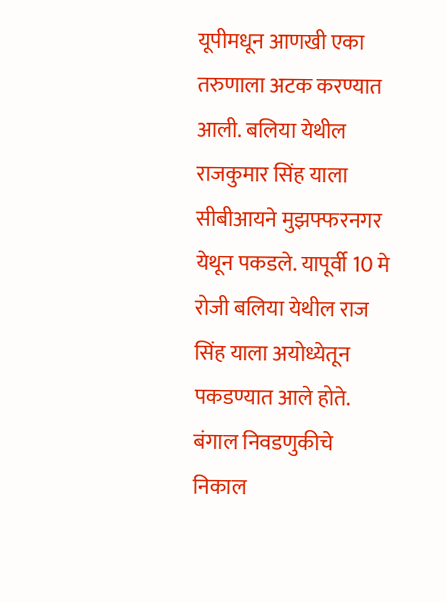यूपीमधून आणखी एका तरुणाला अटक करण्यात आली. बलिया येथील राजकुमार सिंह याला सीबीआयने मुझफ्फरनगर येथून पकडले. यापूर्वी 10 मे रोजी बलिया येथील राज सिंह याला अयोध्येतून पकडण्यात आले होते. बंगाल निवडणुकीचे निकाल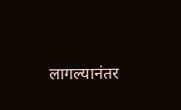लागल्यानंतर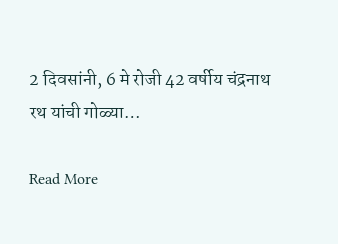2 दिवसांनी, 6 मे रोजी 42 वर्षीय चंद्रनाथ रथ यांची गोळ्या…

Read More